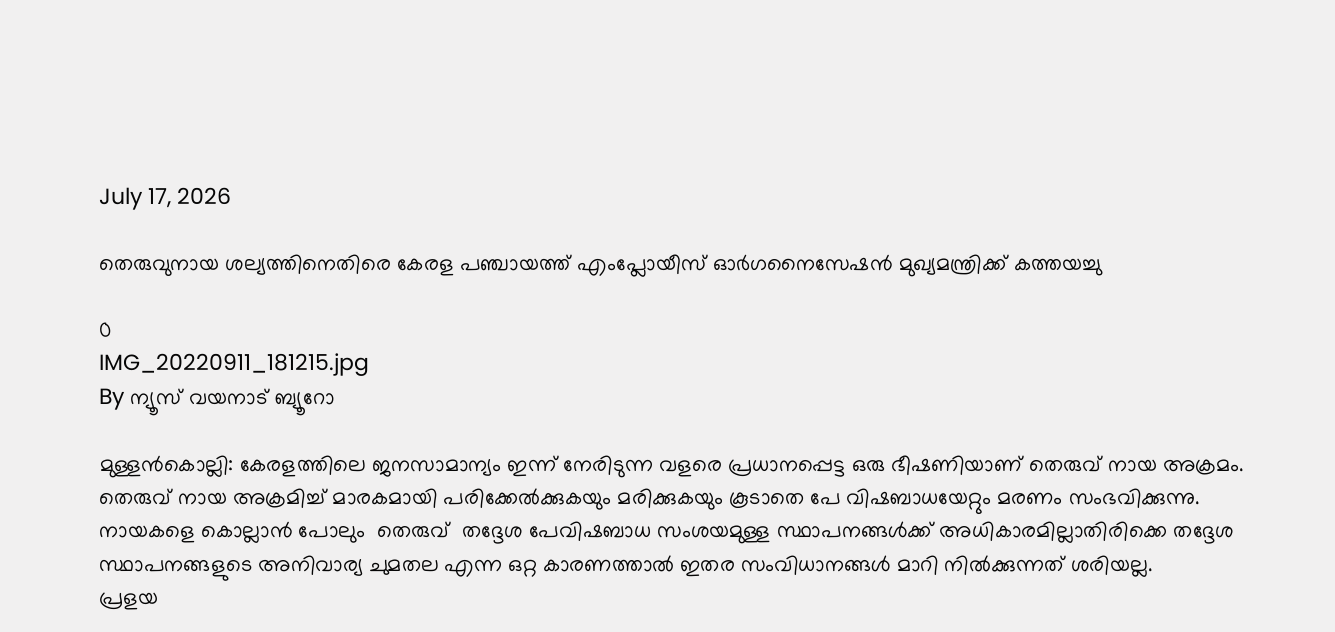July 17, 2026

തെരുവുനായ ശല്യത്തിനെതിരെ കേരള പഞ്ചായത്ത് എംപ്ലോയീസ് ഓർഗനൈസേഷൻ മുഖ്യമന്ത്രിക്ക് കത്തയച്ചു

0
IMG_20220911_181215.jpg
By ന്യൂസ് വയനാട് ബ്യൂറോ

മുള്ളൻകൊല്ലി: കേരളത്തിലെ ജനസാമാന്യം ഇന്ന് നേരിടുന്ന വളരെ പ്രധാനപ്പെട്ട ഒരു ഭീഷണിയാണ് തെരുവ് നായ അക്രമം. തെരുവ് നായ അക്രമിച്ച് മാരകമായി പരിക്കേൽക്കുകയും മരിക്കുകയും കൂടാതെ പേ വിഷബാധയേറ്റും മരണം സംഭവിക്കുന്നു. നായകളെ കൊല്ലാൻ പോലും  തെരുവ്  തദ്ദേശ പേവിഷബാധ സംശയമുള്ള സ്ഥാപനങ്ങൾക്ക് അധികാരമില്ലാതിരിക്കെ തദ്ദേശ സ്ഥാപനങ്ങളുടെ അനിവാര്യ ചുമതല എന്ന ഒറ്റ കാരണത്താൽ ഇതര സംവിധാനങ്ങൾ മാറി നിൽക്കുന്നത് ശരിയല്ല.
പ്രളയ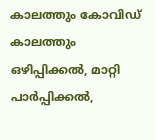കാലത്തും കോവിഡ് കാലത്തും ഒഴിപ്പിക്കൽ, മാറ്റി പാർപ്പിക്കൽ,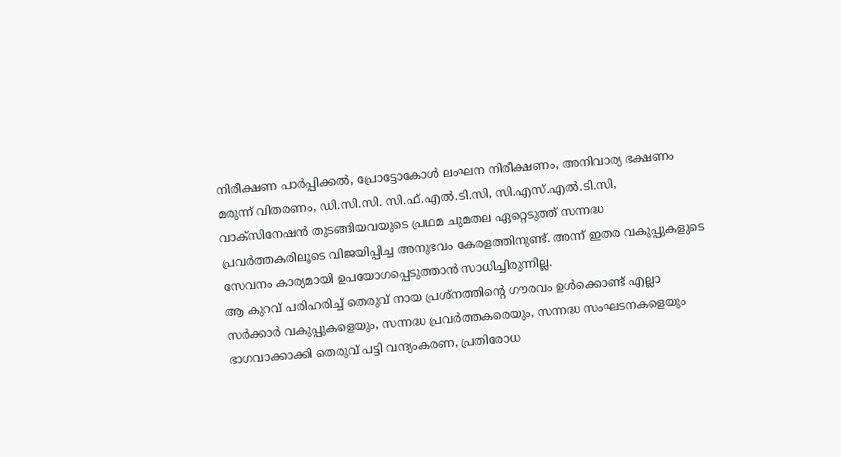നിരീക്ഷണ പാർപ്പിക്കൽ, പ്രോട്ടോകോൾ ലംഘന നിരീക്ഷണം, അനിവാര്യ ഭക്ഷണം മരുന്ന് വിതരണം, ഡി.സി.സി. സി.ഫ്.എൽ.ടി.സി, സി.എസ്.എൽ.ടി.സി, വാക്സിനേഷൻ തുടങ്ങിയവയുടെ പ്രഥമ ചുമതല ഏറ്റെടുത്ത് സന്നദ്ധ പ്രവർത്തകരിലൂടെ വിജയിപ്പിച്ച അനുഭവം കേരളത്തിനുണ്ട്. അന്ന് ഇതര വകുപ്പുകളുടെ സേവനം കാര്യമായി ഉപയോഗപ്പെടുത്താൻ സാധിച്ചിരുന്നില്ല.
ആ കുറവ് പരിഹരിച്ച് തെരുവ് നായ പ്രശ്നത്തിന്റെ ഗൗരവം ഉൾക്കൊണ്ട് എല്ലാ സർക്കാർ വകുപ്പുകളെയും, സന്നദ്ധ പ്രവർത്തകരെയും, സന്നദ്ധ സംഘടനകളെയും ഭാഗവാക്കാക്കി തെരുവ് പട്ടി വന്ദ്യംകരണ, പ്രതിരോധ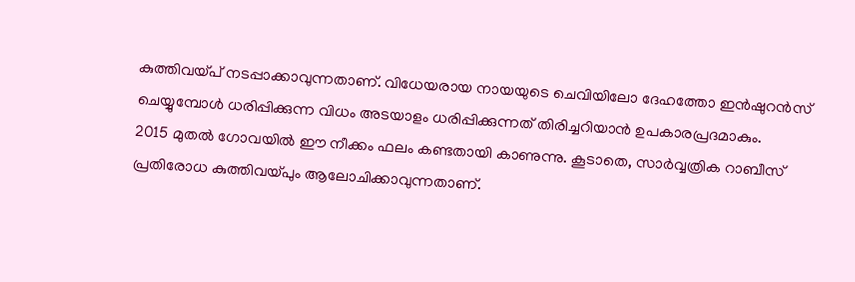കുത്തിവയ്പ് നടപ്പാക്കാവുന്നതാണ്. വിധേയരായ നായയുടെ ചെവിയിലോ ദേഹത്തോ ഇൻഷുറൻസ് ചെയ്യുമ്പോൾ ധരിപ്പിക്കുന്ന വിധം അടയാളം ധരിപ്പിക്കുന്നത് തിരിച്ചറിയാൻ ഉപകാരപ്രദമാകും.
2015 മുതൽ ഗോവയിൽ ഈ നീക്കം ഫലം കണ്ടതായി കാണുന്നു. കൂടാതെ, സാർവ്വത്രിക റാബീസ് പ്രതിരോധ കുത്തിവയ്പും ആലോചിക്കാവുന്നതാണ്.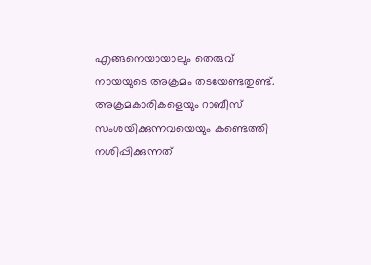എങ്ങനെയായാലും തെരുവ് നായയുടെ അക്രമം തടയേണ്ടതുണ്ട്. അക്രമകാരികളെയും റാബീസ് സംശയിക്കുന്നവയെയും കണ്ടെത്തി നശിപ്പിക്കുന്നത്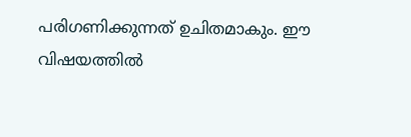പരിഗണിക്കുന്നത് ഉചിതമാകും. ഈ വിഷയത്തിൽ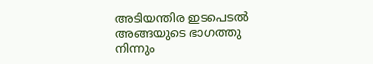അടിയന്തിര ഇടപെടൽ അങ്ങയുടെ ഭാഗത്തു നിന്നും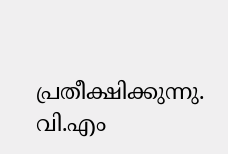പ്രതീക്ഷിക്കുന്നു.
വി.എം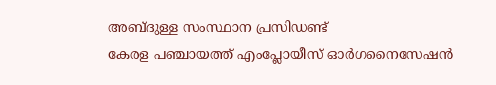അബ്ദുള്ള സംസ്ഥാന പ്രസിഡണ്ട്
കേരള പഞ്ചായത്ത് എംപ്ലോയീസ് ഓർഗനൈസേഷൻ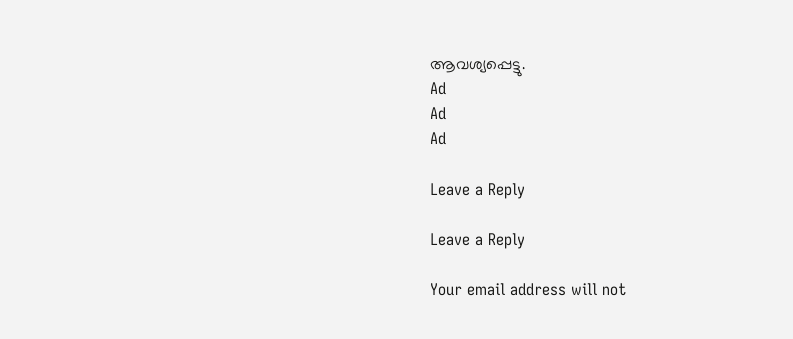ആവശ്യപ്പെട്ടു.
Ad
Ad
Ad

Leave a Reply

Leave a Reply

Your email address will not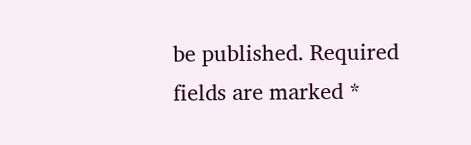be published. Required fields are marked *